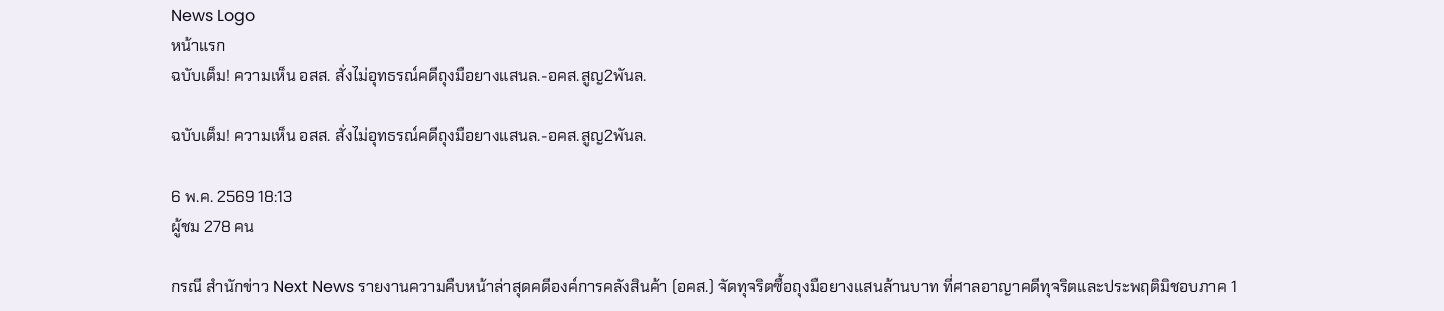News Logo
หน้าแรก
ฉบับเต็ม! ความเห็น อสส. สั่งไม่อุทธรณ์คดีถุงมือยางแสนล.-อคส.สูญ2พันล.

ฉบับเต็ม! ความเห็น อสส. สั่งไม่อุทธรณ์คดีถุงมือยางแสนล.-อคส.สูญ2พันล.

6 พ.ค. 2569 18:13
ผู้ชม 278 คน

กรณี สำนักข่าว Next News รายงานความคืบหน้าล่าสุดคดีองค์การคลังสินค้า (อคส.) จัดทุจริตซื้อถุงมือยางแสนล้านบาท ที่ศาลอาญาคดีทุจริตและประพฤติมิชอบภาค 1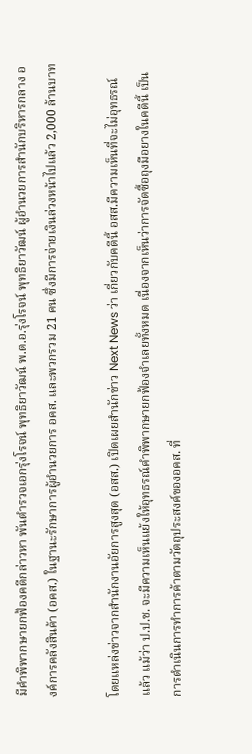มีคำพิพากษายกฟ้องคดีกล่าวหา พันตำรวจเอกรุ่งโรจน์ พุทธิยาวัฒน์ พ.ต.อ.รุ่งโรจน์ พุทธิยาวัฒน์ ผู้อำนวยการสำนักบริหารกลาง องค์การคลังสินค้า (อคส.) ในฐานะรักษาการผู้อำนวยการ อคส. และพวกรวม 21 คน ซึ่งมีการจ่ายเงินล่วงหน้าไปแล้ว 2,000 ล้านบาท

โดยแหล่งข่าวจากสำนักงานอัยการสูงสุด (อสส.) เปิดเผยสำนักข่าว Next News ว่า เกี่ยวกับคดีนี้ อสส.มีความเห็นที่จะไม่อุทธรณ์แล้ว แม้ว่า ป.ป.ช. จะมีความเห็นแย้งให้อุทธรณ์คำพิพากษายกฟ้องจำเลยทั้งหมด เนื่องจากเห็นว่าการจัดซื้อถุงมือยางในคดีนี้ เป็นการดำเนินการทำการค้าตามวัตถุประสงค์ของอคส. ที่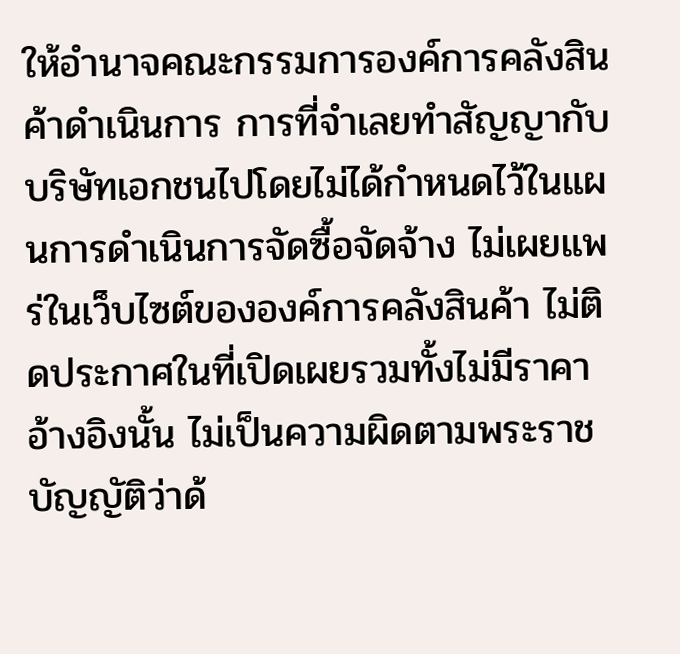ให้อำนาจคณะกรรมการองค์การคลังสินค้าดำเนินการ การที่จำเลยทำสัญญากับบริษัทเอกชนไปโดยไม่ได้กำหนดไว้ในแผนการดำเนินการจัดซื้อจัดจ้าง ไม่เผยแพร่ในเว็บไซต์ขององค์การคลังสินค้า ไม่ติดประกาศในที่เปิดเผยรวมทั้งไม่มีราคาอ้างอิงนั้น ไม่เป็นความผิดตามพระราชบัญญัติว่าด้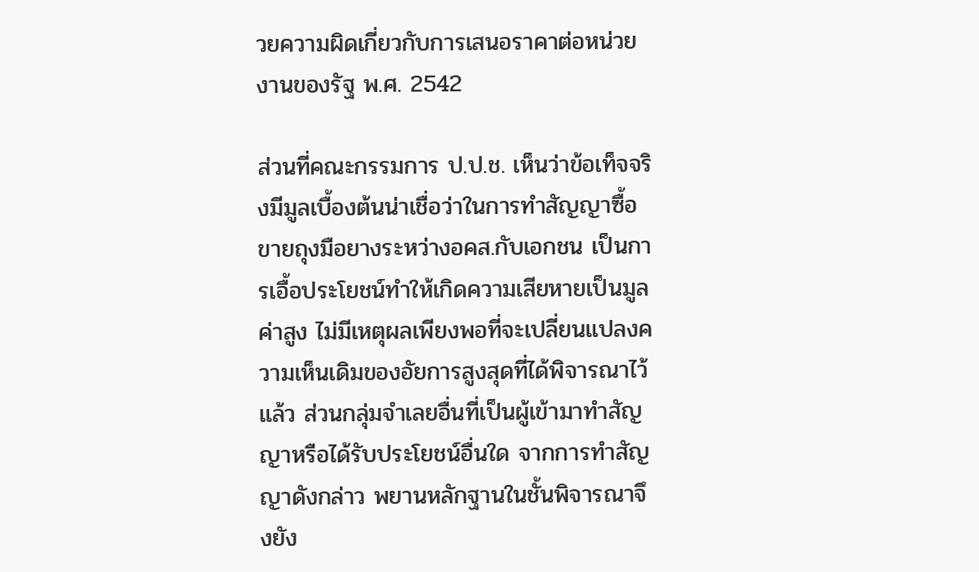วยความผิดเกี่ยวกับการเสนอราคาต่อหน่วยงานของรัฐ พ.ศ. 2542

ส่วนที่คณะกรรมการ ป.ป.ช. เห็นว่าข้อเท็จจริงมีมูลเบื้องต้นน่าเชื่อว่าในการทำสัญญาซื้อขายถุงมือยางระหว่างอคส.กับเอกชน เป็นการเอื้อประโยชน์ทำให้เกิดความเสียหายเป็นมูลค่าสูง ไม่มีเหตุผลเพียงพอที่จะเปลี่ยนแปลงความเห็นเดิมของอัยการสูงสุดที่ได้พิจารณาไว้แล้ว ส่วนกลุ่มจำเลยอื่นที่เป็นผู้เข้ามาทำสัญญาหรือได้รับประโยชน์อื่นใด จากการทำสัญญาดังกล่าว พยานหลักฐานในชั้นพิจารณาจึงยัง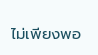ไม่เพียงพอ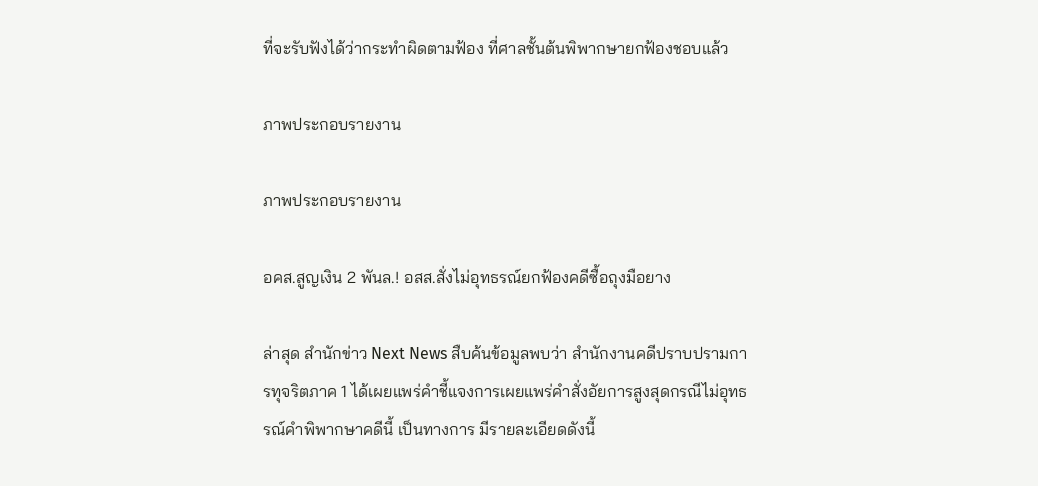ที่จะรับฟังได้ว่ากระทำผิดตามฟ้อง ที่ศาลชั้นต้นพิพากษายกฟ้องชอบแล้ว

ภาพประกอบรายงาน

ภาพประกอบรายงาน

อคส.สูญเงิน 2 พันล.! อสส.สั่งไม่อุทธรณ์ยกฟ้องคดีซื้อถุงมือยาง

ล่าสุด สำนักข่าว Next News สืบค้นข้อมูลพบว่า สำนักงานคดีปราบปรามการทุจริตภาค 1 ได้เผยแพร่คำชี้แจงการเผยแพร่คำสั่งอัยการสูงสุดกรณีไม่อุทธรณ์คำพิพากษาคดีนี้ เป็นทางการ มีรายละเอียดดังนี้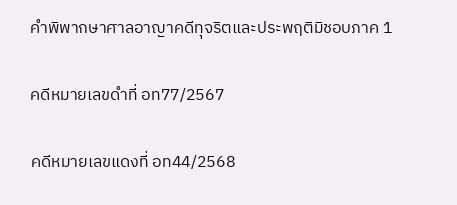คำพิพากษาศาลอาญาคดีทุจริตและประพฤติมิชอบภาค 1

คดีหมายเลขดำที่ อท77/2567

คดีหมายเลขแดงที่ อท44/2568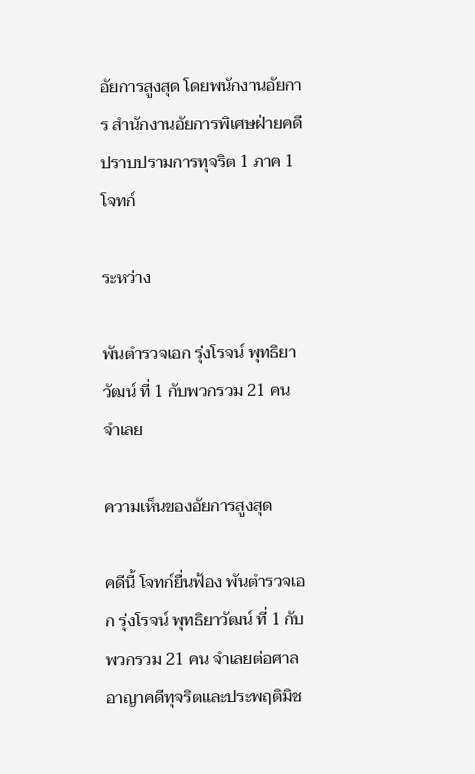อัยการสูงสุด โดยพนักงานอัยการ สำนักงานอัยการพิเศษฝ่ายคดีปราบปรามการทุจริต 1 ภาค 1 โจทก์

ระหว่าง

พันตำรวจเอก รุ่งโรจน์ พุทธิยาวัฒน์ ที่ 1 กับพวกรวม 21 คน จำเลย

ความเห็นของอัยการสูงสุด

คดีนี้ โจทก์ยื่นฟ้อง พันตำรวจเอก รุ่งโรจน์ พุทธิยาวัฒน์ ที่ 1 กับพวกรวม 21 คน จำเลยต่อศาลอาญาคดีทุจริตและประพฤติมิช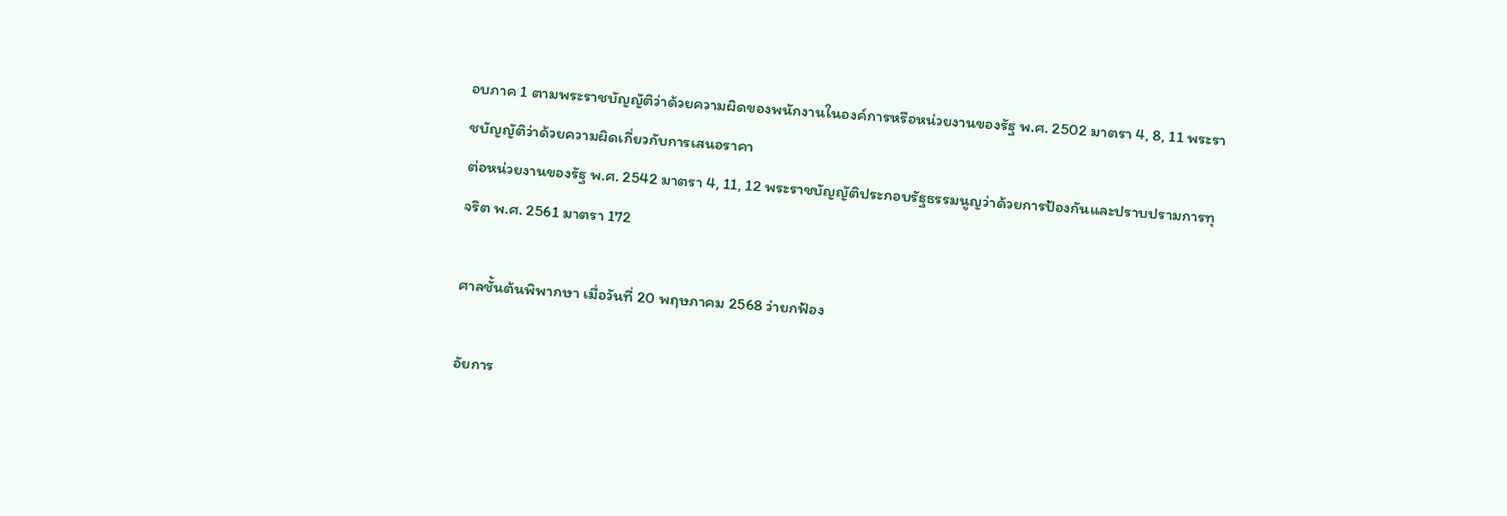อบภาค 1 ตามพระราชบัญญัติว่าด้วยความผิดของพนักงานในองค์การหรือหน่วยงานของรัฐ พ.ศ. 2502 มาตรา 4, 8, 11 พระราชบัญญัติว่าด้วยความผิดเกี่ยวกับการเสนอราคา
ต่อหน่วยงานของรัฐ พ.ศ. 2542 มาตรา 4, 11, 12 พระราชบัญญัติประกอบรัฐธรรมนูญว่าด้วยการป้องกันและปราบปรามการทุจริต พ.ศ. 2561 มาตรา 172

ศาลชั้นต้นพิพากษา เมื่อวันที่ 20 พฤษภาคม 2568 ว่ายกฟ้อง

อัยการ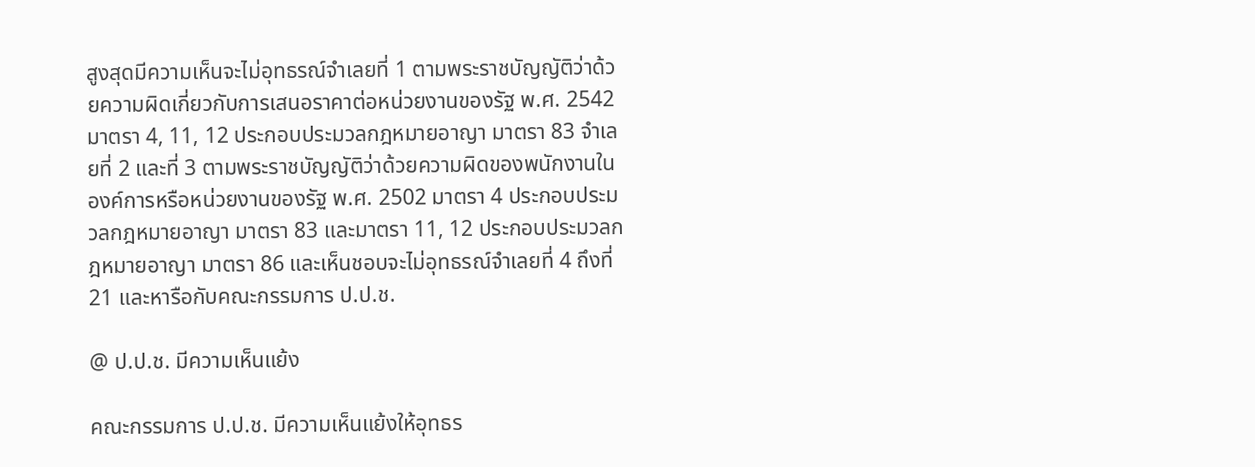สูงสุดมีความเห็นจะไม่อุทธรณ์จำเลยที่ 1 ตามพระราชบัญญัติว่าด้วยความผิดเกี่ยวกับการเสนอราคาต่อหน่วยงานของรัฐ พ.ศ. 2542 มาตรา 4, 11, 12 ประกอบประมวลกฎหมายอาญา มาตรา 83 จำเลยที่ 2 และที่ 3 ตามพระราชบัญญัติว่าด้วยความผิดของพนักงานในองค์การหรือหน่วยงานของรัฐ พ.ศ. 2502 มาตรา 4 ประกอบประมวลกฎหมายอาญา มาตรา 83 และมาตรา 11, 12 ประกอบประมวลกฎหมายอาญา มาตรา 86 และเห็นชอบจะไม่อุทธรณ์จำเลยที่ 4 ถึงที่ 21 และหารือกับคณะกรรมการ ป.ป.ช.

@ ป.ป.ช. มีความเห็นแย้ง

คณะกรรมการ ป.ป.ช. มีความเห็นแย้งให้อุทธร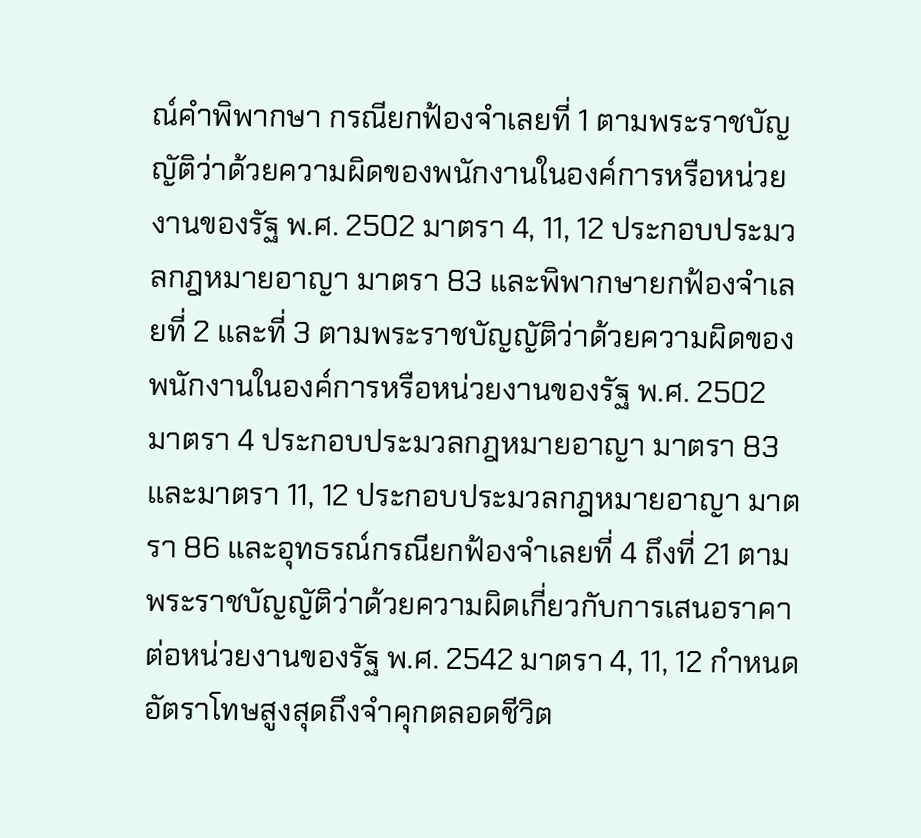ณ์คำพิพากษา กรณียกฟ้องจำเลยที่ 1 ตามพระราชบัญญัติว่าด้วยความผิดของพนักงานในองค์การหรือหน่วยงานของรัฐ พ.ศ. 2502 มาตรา 4, 11, 12 ประกอบประมวลกฎหมายอาญา มาตรา 83 และพิพากษายกฟ้องจำเลยที่ 2 และที่ 3 ตามพระราชบัญญัติว่าด้วยความผิดของพนักงานในองค์การหรือหน่วยงานของรัฐ พ.ศ. 2502 มาตรา 4 ประกอบประมวลกฎหมายอาญา มาตรา 83 และมาตรา 11, 12 ประกอบประมวลกฎหมายอาญา มาตรา 86 และอุทธรณ์กรณียกฟ้องจำเลยที่ 4 ถึงที่ 21 ตามพระราชบัญญัติว่าด้วยความผิดเกี่ยวกับการเสนอราคาต่อหน่วยงานของรัฐ พ.ศ. 2542 มาตรา 4, 11, 12 กำหนดอัตราโทษสูงสุดถึงจำคุกตลอดชีวิต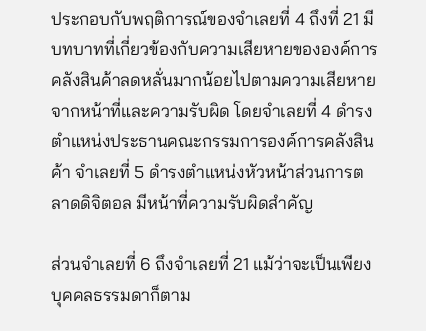ประกอบกับพฤติการณ์ของจำเลยที่ 4 ถึงที่ 21 มีบทบาทที่เกี่ยวข้องกับความเสียหายขององค์การคลังสินค้าลดหลั่นมากน้อยไปตามความเสียหายจากหน้าที่และความรับผิด โดยจำเลยที่ 4 ดำรงตำแหน่งประธานคณะกรรมการองค์การคลังสินค้า จำเลยที่ 5 ดำรงตำแหน่งหัวหน้าส่วนการตลาดดิจิตอล มีหน้าที่ความรับผิดสำคัญ

ส่วนจำเลยที่ 6 ถึงจำเลยที่ 21 แม้ว่าจะเป็นเพียงบุคคลธรรมดาก็ตาม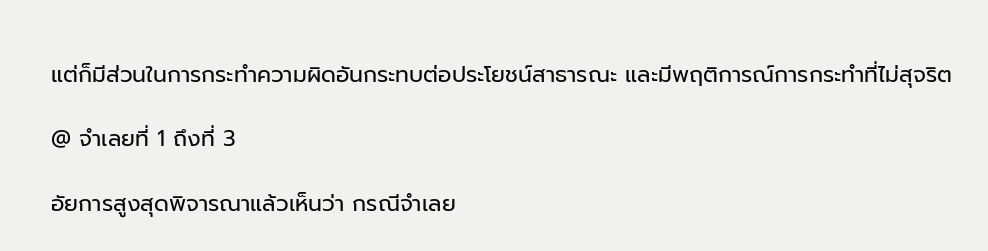แต่ก็มีส่วนในการกระทำความผิดอันกระทบต่อประโยชน์สาธารณะ และมีพฤติการณ์การกระทำที่ไม่สุจริต

@ จำเลยที่ 1 ถึงที่ 3

อัยการสูงสุดพิจารณาแล้วเห็นว่า กรณีจำเลย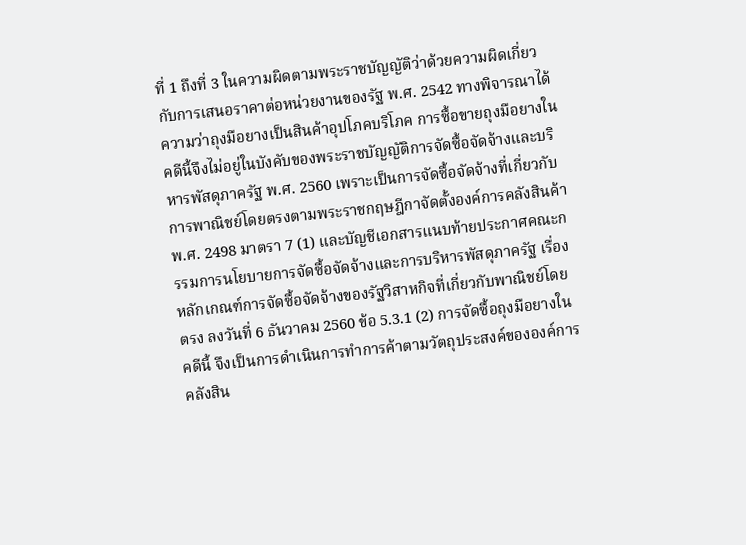ที่ 1 ถึงที่ 3 ในความผิดตามพระราชบัญญัติว่าด้วยความผิดเกี่ยวกับการเสนอราคาต่อหน่วยงานของรัฐ พ.ศ. 2542 ทางพิจารณาได้ความว่าถุงมือยางเป็นสินค้าอุปโภคบริโภค การซื้อขายถุงมือยางในคดีนี้จึงไม่อยู่ในบังคับของพระราชบัญญัติการจัดซื้อจัดจ้างและบริหารพัสดุภาครัฐ พ.ศ. 2560 เพราะเป็นการจัดซื้อจัดจ้างที่เกี่ยวกับการพาณิชย์โดยตรงตามพระราชกฤษฎีกาจัดตั้งองค์การคลังสินค้า พ.ศ. 2498 มาตรา 7 (1) และบัญชีเอกสารแนบท้ายประกาศคณะกรรมการนโยบายการจัดซื้อจัดจ้างและการบริหารพัสดุภาครัฐ เรื่องหลักเกณฑ์การจัดซื้อจัดจ้างของรัฐวิสาหกิจที่เกี่ยวกับพาณิชย์โดยตรง ลงวันที่ 6 ธันวาคม 2560 ข้อ 5.3.1 (2) การจัดซื้อถุงมือยางในคดีนี้ จึงเป็นการดำเนินการทำการค้าตามวัตถุประสงค์ขององค์การคลังสิน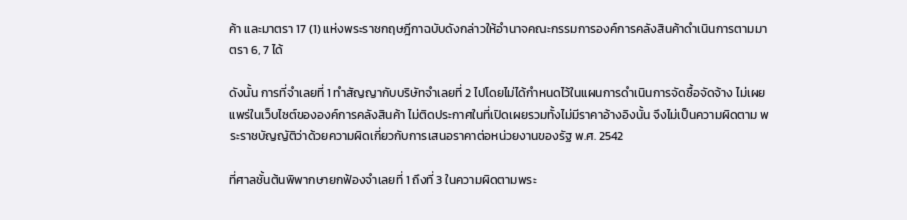ค้า และมาตรา 17 (1) แห่งพระราชกฤษฎีกาฉบับดังกล่าวให้อำนาจคณะกรรมการองค์การคลังสินค้าดำเนินการตามมาตรา 6, 7 ได้

ดังนั้น การที่จำเลยที่ 1 ทำสัญญากับบริษัทจำเลยที่ 2 ไปโดยไม่ได้กำหนดไว้ในแผนการดำเนินการจัดซื้อจัดจ้าง ไม่เผยแพร่ในเว็บไซต์ขององค์การคลังสินค้า ไม่ติดประกาศในที่เปิดเผยรวมทั้งไม่มีราคาอ้างอิงนั้น จึงไม่เป็นความผิดตาม พระราชบัญญัติว่าด้วยความผิดเกี่ยวกับการเสนอราคาต่อหน่วยงานของรัฐ พ.ศ. 2542

ที่ศาลชั้นต้นพิพากษายกฟ้องจำเลยที่ 1 ถึงที่ 3 ในความผิดตามพระ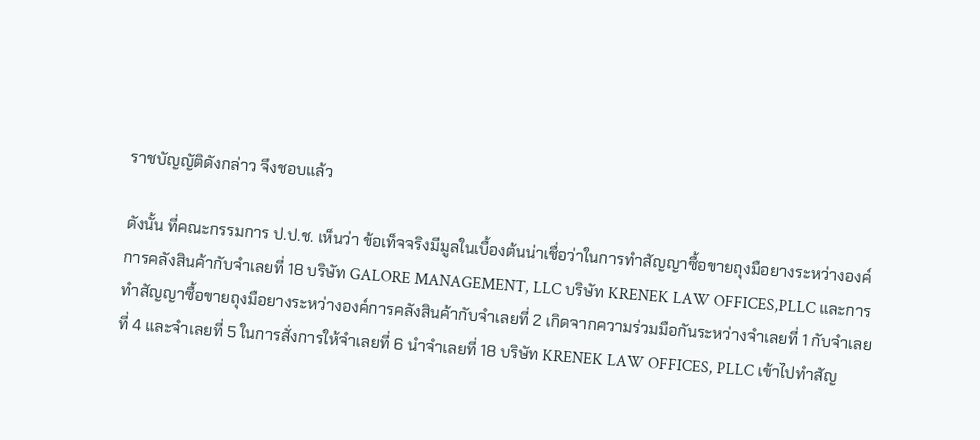ราชบัญญัติดังกล่าว จึงชอบแล้ว

ดังนั้น ที่คณะกรรมการ ป.ป.ช. เห็นว่า ข้อเท็จจริงมีมูลในเบื้องต้นน่าเชื่อว่าในการทำสัญญาซื้อขายถุงมือยางระหว่างองค์การคลังสินค้ากับจำเลยที่ 18 บริษัท GALORE MANAGEMENT, LLC บริษัท KRENEK LAW OFFICES,PLLC และการทำสัญญาซื้อขายถุงมือยางระหว่างองค์การคลังสินค้ากับจำเลยที่ 2 เกิดจากความร่วมมือกันระหว่างจำเลยที่ 1 กับจำเลยที่ 4 และจำเลยที่ 5 ในการสั่งการให้จำเลยที่ 6 นำจำเลยที่ 18 บริษัท KRENEK LAW OFFICES, PLLC เข้าไปทำสัญ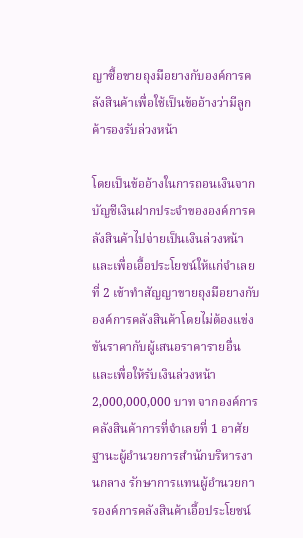ญาซื้อขายถุงมือยางกับองค์การคลังสินค้าเพื่อใช้เป็นข้ออ้างว่ามีลูกค้ารองรับล่วงหน้า

โดยเป็นข้ออ้างในการถอนเงินจากบัญชีเงินฝากประจำขององค์การคลังสินค้าไปจ่ายเป็นเงินล่วงหน้าและเพื่อเอื้อประโยชน์ให้แก่จำเลยที่ 2 เข้าทำสัญญาขายถุงมือยางกับองค์การคลังสินค้าโดยไม่ต้องแข่งขันราคากับผู้เสนอราคารายอื่นและเพื่อให้รับเงินล่วงหน้า 2,000,000,000 บาท จากองค์การคลังสินค้าการที่จำเลยที่ 1 อาศัยฐานะผู้อำนวยการสำนักบริหารงานกลาง รักษาการแทนผู้อำนวยการองค์การคลังสินค้าเอื้อประโยชน์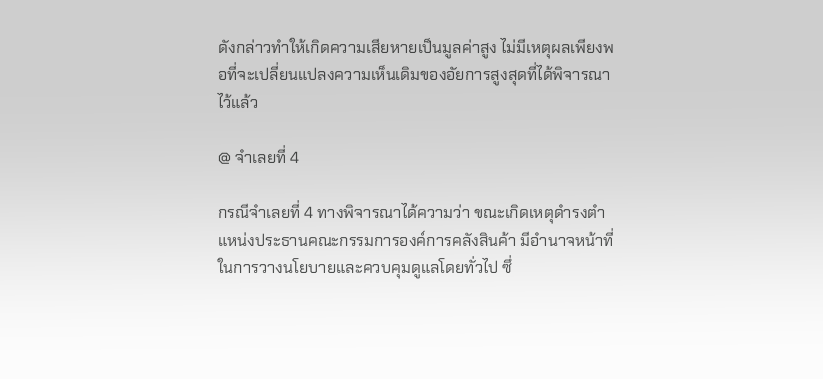ดังกล่าวทำให้เกิดความเสียหายเป็นมูลค่าสูง ไม่มีเหตุผลเพียงพอที่จะเปลี่ยนแปลงความเห็นเดิมของอัยการสูงสุดที่ได้พิจารณาไว้แล้ว

@ จำเลยที่ 4

กรณีจำเลยที่ 4 ทางพิจารณาได้ความว่า ขณะเกิดเหตุดำรงตำแหน่งประธานคณะกรรมการองค์การคลังสินค้า มีอำนาจหน้าที่ในการวางนโยบายและควบคุมดูแลโดยทั่วไป ซึ่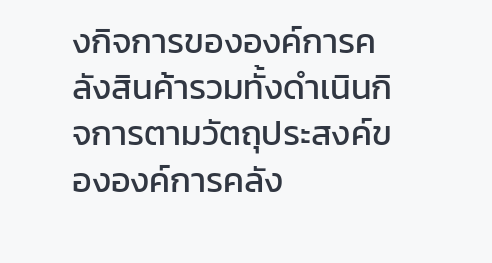งกิจการขององค์การคลังสินค้ารวมทั้งดำเนินกิจการตามวัตถุประสงค์ขององค์การคลัง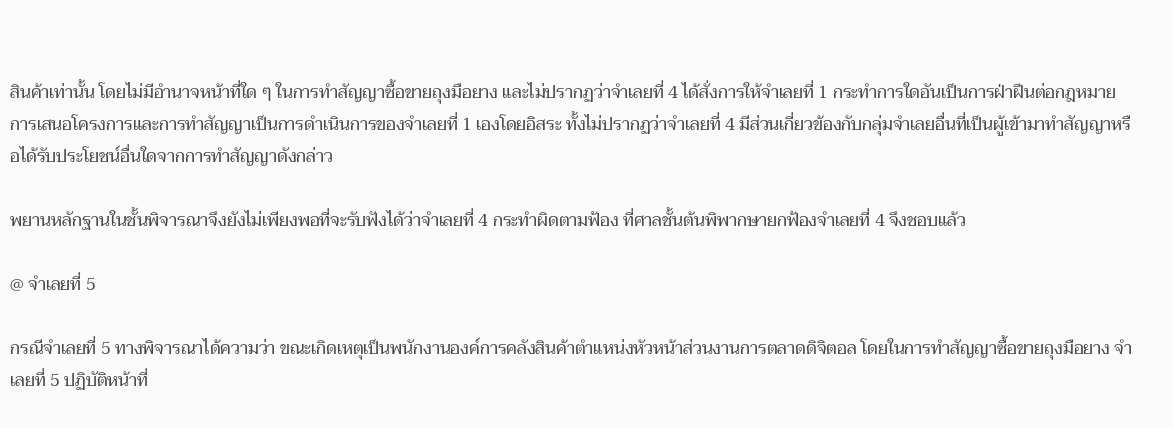สินค้าเท่านั้น โดยไม่มีอำนาจหน้าที่ใด ๆ ในการทำสัญญาซื้อขายถุงมือยาง และไม่ปรากฏว่าจำเลยที่ 4 ได้สั่งการให้จำเลยที่ 1 กระทำการใดอันเป็นการฝ่าฝืนต่อกฎหมาย การเสนอโครงการและการทำสัญญาเป็นการดำเนินการของจำเลยที่ 1 เองโดยอิสระ ทั้งไม่ปรากฏว่าจำเลยที่ 4 มีส่วนเกี่ยวข้องกับกลุ่มจำเลยอื่นที่เป็นผู้เข้ามาทำสัญญาหรือได้รับประโยชน์อื่นใดจากการทำสัญญาดังกล่าว

พยานหลักฐานในชั้นพิจารณาจึงยังไม่เพียงพอที่จะรับฟังได้ว่าจำเลยที่ 4 กระทำผิดตามฟ้อง ที่ศาลชั้นต้นพิพากษายกฟ้องจำเลยที่ 4 จึงชอบแล้ว

@ จำเลยที่ 5

กรณีจำเลยที่ 5 ทางพิจารณาได้ความว่า ขณะเกิดเหตุเป็นพนักงานองค์การคลังสินค้าตำแหน่งหัวหน้าส่วนงานการตลาดดิจิตอล โดยในการทำสัญญาซื้อขายถุงมือยาง จำเลยที่ 5 ปฏิบัติหน้าที่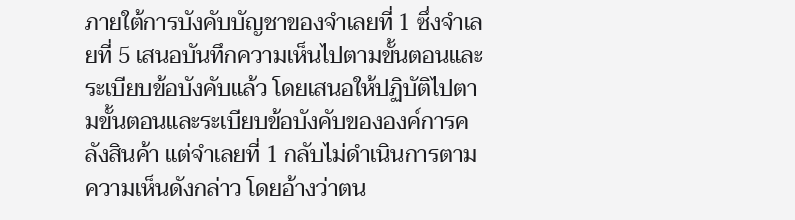ภายใต้การบังคับบัญชาของจำเลยที่ 1 ซึ่งจำเลยที่ 5 เสนอบันทึกความเห็นไปตามขั้นตอนและระเบียบข้อบังคับแล้ว โดยเสนอให้ปฏิบัติไปตามขั้นตอนและระเบียบข้อบังคับขององค์การคลังสินค้า แต่จำเลยที่ 1 กลับไม่ดำเนินการตามความเห็นดังกล่าว โดยอ้างว่าตน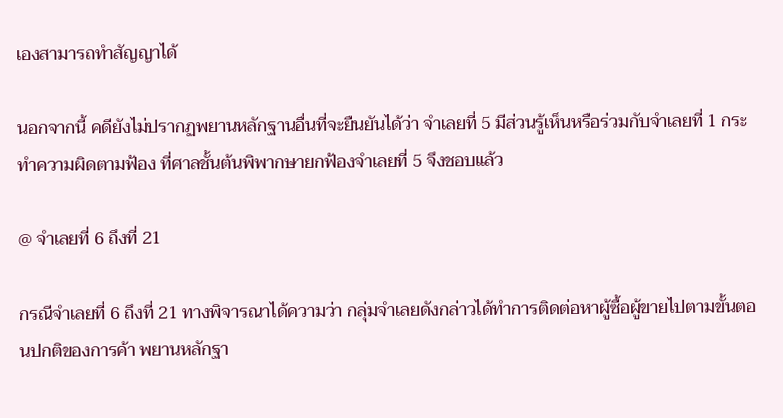เองสามารถทำสัญญาได้

นอกจากนี้ คดียังไม่ปรากฏพยานหลักฐานอื่นที่จะยืนยันได้ว่า จำเลยที่ 5 มีส่วนรู้เห็นหรือร่วมกับจำเลยที่ 1 กระทำความผิดตามฟ้อง ที่ศาลชั้นต้นพิพากษายกฟ้องจำเลยที่ 5 จึงชอบแล้ว

@ จำเลยที่ 6 ถึงที่ 21

กรณีจำเลยที่ 6 ถึงที่ 21 ทางพิจารณาได้ความว่า กลุ่มจำเลยดังกล่าวได้ทำการติดต่อหาผู้ซื้อผู้ขายไปตามขั้นตอนปกติของการค้า พยานหลักฐา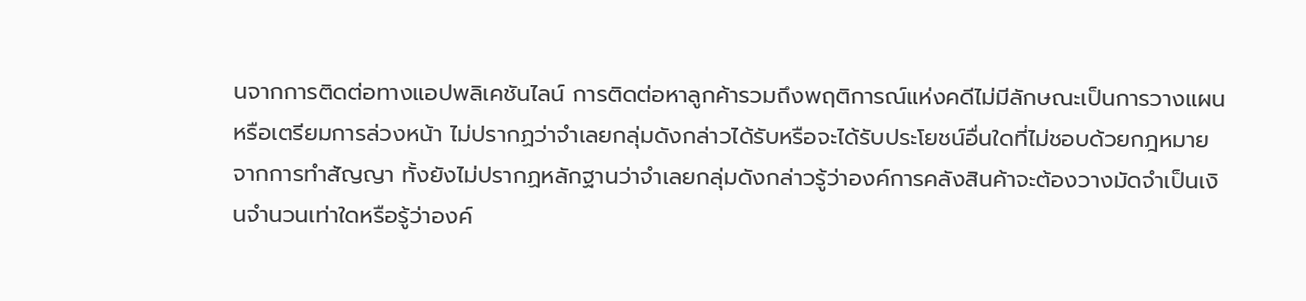นจากการติดต่อทางแอปพลิเคชันไลน์ การติดต่อหาลูกค้ารวมถึงพฤติการณ์แห่งคดีไม่มีลักษณะเป็นการวางแผนหรือเตรียมการล่วงหน้า ไม่ปรากฏว่าจำเลยกลุ่มดังกล่าวได้รับหรือจะได้รับประโยชน์อื่นใดที่ไม่ชอบด้วยกฎหมายจากการทำสัญญา ทั้งยังไม่ปรากฏหลักฐานว่าจำเลยกลุ่มดังกล่าวรู้ว่าองค์การคลังสินค้าจะต้องวางมัดจำเป็นเงินจำนวนเท่าใดหรือรู้ว่าองค์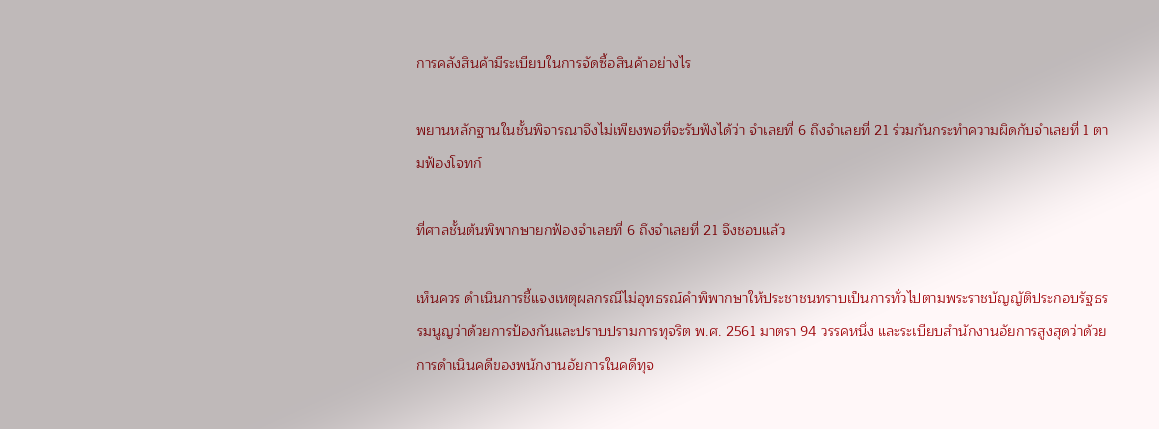การคลังสินค้ามีระเบียบในการจัดซื้อสินค้าอย่างไร

พยานหลักฐานในชั้นพิจารณาจึงไม่เพียงพอที่จะรับฟังได้ว่า จำเลยที่ 6 ถึงจำเลยที่ 21 ร่วมกันกระทำความผิดกับจำเลยที่ 1 ตามฟ้องโจทก์

ที่ศาลชั้นต้นพิพากษายกฟ้องจำเลยที่ 6 ถึงจำเลยที่ 21 จึงชอบแล้ว

เห็นควร ดำเนินการชี้แจงเหตุผลกรณีไม่อุทธรณ์คำพิพากษาให้ประชาชนทราบเป็นการทั่วไปตามพระราชบัญญัติประกอบรัฐธรรมนูญว่าด้วยการป้องกันและปราบปรามการทุจริต พ.ศ. 2561 มาตรา 94 วรรคหนึ่ง และระเบียบสำนักงานอัยการสูงสุดว่าด้วยการดำเนินคดีของพนักงานอัยการในคดีทุจ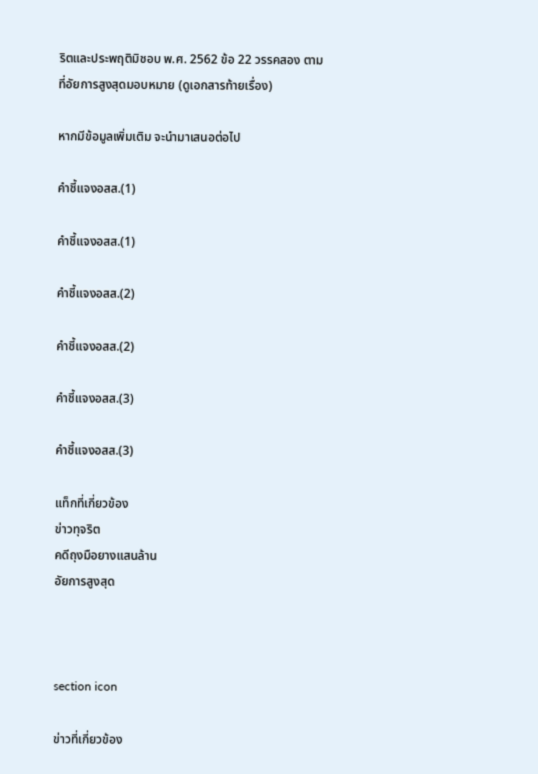ริตและประพฤติมิชอบ พ.ศ. 2562 ข้อ 22 วรรคสอง ตามที่อัยการสูงสุดมอบหมาย (ดูเอกสารท้ายเรื่อง)

หากมีข้อมูลเพิ่มเติม จะนำมาเสนอต่อไป

คำชี้แจงอสส.(1)

คำชี้แจงอสส.(1)

คำชี้แจงอสส.(2)

คำชี้แจงอสส.(2)

คำชี้แจงอสส.(3)

คำชี้แจงอสส.(3)

แท็กที่เกี่ยวข้อง
ข่าวทุจริต
คดีถุงมือยางแสนล้าน
อัยการสูงสุด



section icon

ข่าวที่เกี่ยวข้อง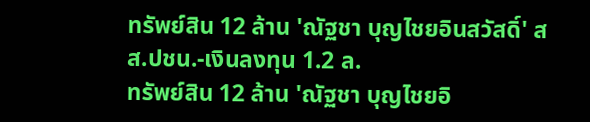ทรัพย์สิน 12 ล้าน 'ณัฐชา บุญไชยอินสวัสดิ์' สส.ปชน.-เงินลงทุน 1.2 ล.
ทรัพย์สิน 12 ล้าน 'ณัฐชา บุญไชยอิ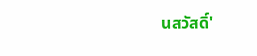นสวัสดิ์'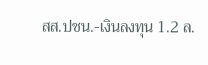สส.ปชน.-เงินลงทุน 1.2 ล.